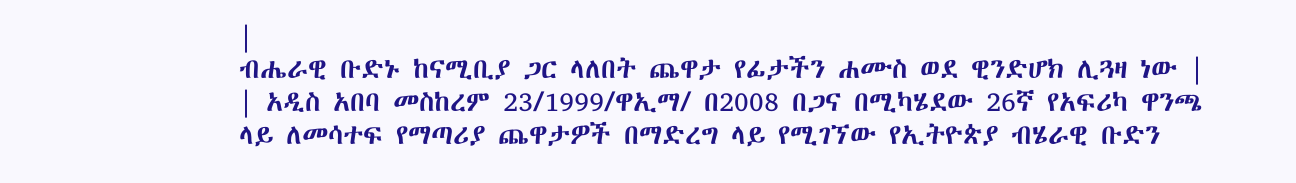|
ብሔራዊ ቡድኑ ከናሚቢያ ጋር ላለበት ጨዋታ የፊታችን ሐሙስ ወደ ዊንድሆክ ሊጓዛ ነው |
| አዲስ አበባ መስከረም 23/1999/ዋኢማ/ በ2008 በጋና በሚካሄደው 26ኛ የአፍሪካ ዋንጫ ላይ ለመሳተፍ የማጣሪያ ጨዋታዎች በማድረግ ላይ የሚገኘው የኢትዮጵያ ብሄራዊ ቡድን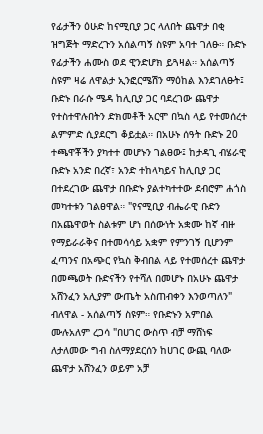የፊታችን ዕሁድ ከናሚቢያ ጋር ላለበት ጨዋታ በቂ ዝግጅት ማድረጉን አሰልጣኝ ስዩም አባተ ገለፁ። ቡድኑ የፊታችን ሐሙስ ወደ ዊንድሆክ ይጓዛል። አሰልጣኝ ስዩም ዛሬ ለዋልታ ኢንፎርሜሽን ማዕከል እንደገለፁት፤ ቡድኑ በራሱ ሜዳ ከሊቢያ ጋር ባደረገው ጨዋታ የተስተዋሉበትን ድክመቶች አርሞ በኳስ ላይ የተመሰረተ ልምምድ ሲያደርግ ቆይቷል። በአሁኑ ሰዓት ቡድኑ 20 ተጫዋቾችን ያካተተ መሆኑን ገልፀው፤ ከታዳጊ ብሄራዊ ቡድኑ አንድ በረኛ፣ አንድ ተከላካይና ከሊቢያ ጋር በተደረገው ጨዋታ በቡድኑ ያልተካተተው ደብሮም ሐጎስ መካተቱን ገልፀዋል። "የናሚቢያ ብሔራዊ ቡድን በአጨዋወት ስልቱም ሆነ በሰውነት አቋሙ ከኛ ብዙ የማይራራቅና በተመሳሳይ አቋም የምንገኝ ቢሆንም ፈጣንና በአጭር የኳስ ቅብበል ላይ የተመሰረተ ጨዋታ በመጫወት ቡድናችን የተሻለ በመሆኑ በአሁኑ ጨዋታ አሸንፈን አሊያም ውጤት አስጠብቀን እንወጣለን" ብለዋል - አሰልጣኝ ስዩም። የቡድኑን አምበል ሙሉአለም ረጋሳ "በሀገር ውስጥ ብቻ ማሸነፍ ለታለመው ግብ ስለማያደርሰን ከሀገር ውጪ ባለው ጨዋታ አሸንፈን ወይም አቻ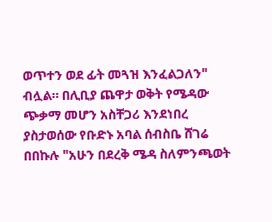ወጥተን ወደ ፊት መጓዝ እንፈልጋለን" ብሏል። በሊቢያ ጨዋታ ወቅት የሜዳው ጭቃማ መሆን አስቸጋሪ እንደነበረ ያስታወሰው የቡድኑ አባል ሰብስቤ ሸገሬ በበኩሉ "አሁን በደረቅ ሜዳ ስለምንጫወት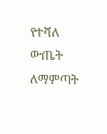የተሻለ ውጤት ለማምጣት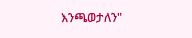እንጫወታለን"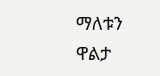ማለቱን ዋልታ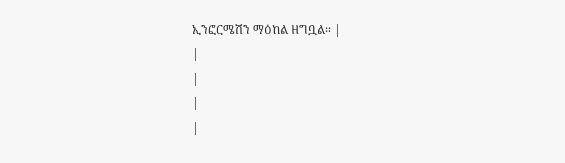ኢንፎርሜሽን ማዕከል ዘግቧል። |
|
|
|
|